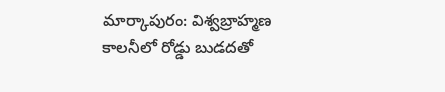మార్కాపురం: విశ్వబ్రాహ్మణ కాలనీలో రోడ్డు బుడదతో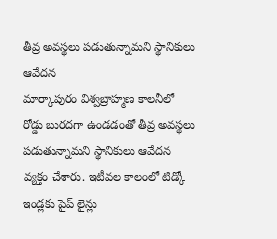తీవ్ర అవస్థలు పడుతున్నామని స్థానికులు ఆవేదన
మార్కాపురం విశ్వబ్రాహ్మణ కాలనీలో రోడ్డు బురదగా ఉండడంతో తీవ్ర అవస్థలు పడుతున్నామని స్థానికులు ఆవేదన వ్యక్తం చేశారు. ఇటీవల కాలంలో టిడ్కో ఇండ్లకు పైప్ లైన్లు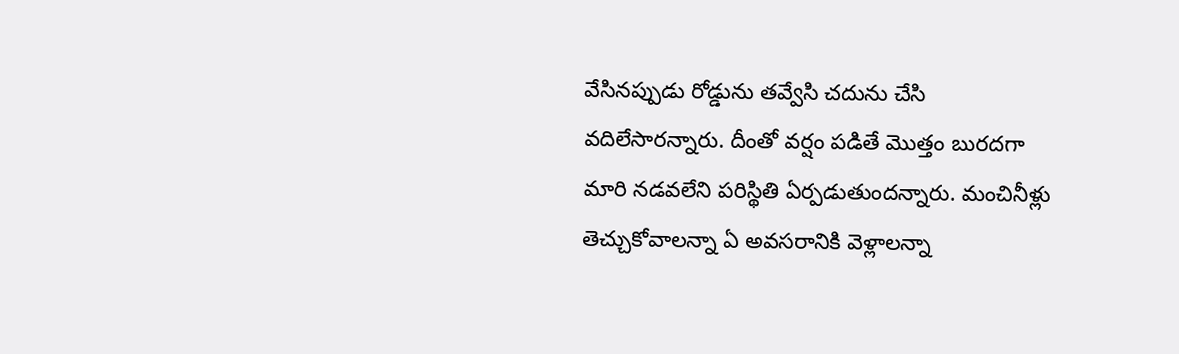వేసినప్పుడు రోడ్డును తవ్వేసి చదును చేసి వదిలేసారన్నారు. దీంతో వర్షం పడితే మొత్తం బురదగా మారి నడవలేని పరిస్థితి ఏర్పడుతుందన్నారు. మంచినీళ్లు తెచ్చుకోవాలన్నా ఏ అవసరానికి వెళ్లాలన్నా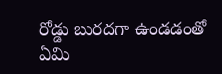రోడ్డు బురదగా ఉండడంతో ఏమి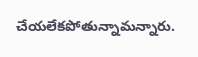చేయలేకపోతున్నామన్నారు.